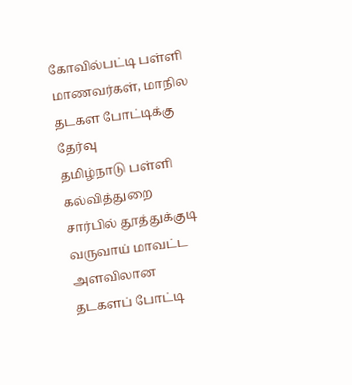கோவில்பட்டி பள்ளி மாணவர்கள், மாநில தடகள போட்டிக்கு தேர்வு
தமிழ்நாடு பள்ளி கல்வித்துறை சார்பில் தூத்துக்குடி வருவாய் மாவட்ட
அளவிலான தடகளப் போட்டி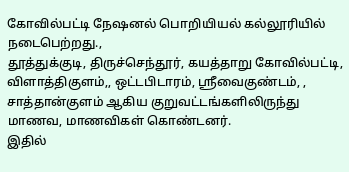கோவில்பட்டி நேஷனல் பொறியியல் கல்லூரியில் நடைபெற்றது.,
தூத்துக்குடி, திருச்செந்தூர், கயத்தாறு கோவில்பட்டி, விளாத்திகுளம்,, ஒட்டபிடாரம், ஸ்ரீவைகுண்டம், , சாத்தான்குளம் ஆகிய குறுவட்டங்களிலிருந்து மாணவ, மாணவிகள் கொண்டனர்.
இதில்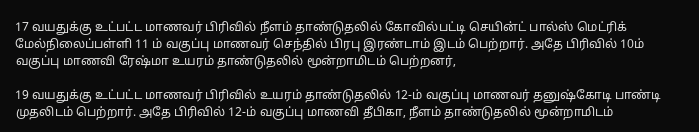17 வயதுக்கு உட்பட்ட மாணவர் பிரிவில் நீளம் தாண்டுதலில் கோவில்பட்டி செயின்ட் பால்ஸ் மெட்ரிக் மேல்நிலைப்பள்ளி 11 ம் வகுப்பு மாணவர் செந்தில் பிரபு இரண்டாம் இடம் பெற்றார். அதே பிரிவில் 10ம் வகுப்பு மாணவி ரேஷ்மா உயரம் தாண்டுதலில் மூன்றாமிடம் பெற்றனர்,

19 வயதுக்கு உட்பட்ட மாணவர் பிரிவில் உயரம் தாண்டுதலில் 12-ம் வகுப்பு மாணவர் தனுஷ்கோடி பாண்டி முதலிடம் பெற்றார். அதே பிரிவில் 12-ம் வகுப்பு மாணவி தீபிகா, நீளம் தாண்டுதலில் மூன்றாமிடம்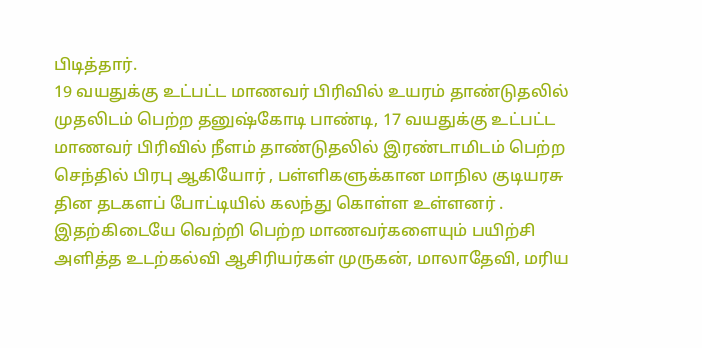பிடித்தார்.
19 வயதுக்கு உட்பட்ட மாணவர் பிரிவில் உயரம் தாண்டுதலில் முதலிடம் பெற்ற தனுஷ்கோடி பாண்டி, 17 வயதுக்கு உட்பட்ட மாணவர் பிரிவில் நீளம் தாண்டுதலில் இரண்டாமிடம் பெற்ற செந்தில் பிரபு ஆகியோர் , பள்ளிகளுக்கான மாநில குடியரசு தின தடகளப் போட்டியில் கலந்து கொள்ள உள்ளனர் .
இதற்கிடையே வெற்றி பெற்ற மாணவர்களையும் பயிற்சி அளித்த உடற்கல்வி ஆசிரியர்கள் முருகன், மாலாதேவி, மரிய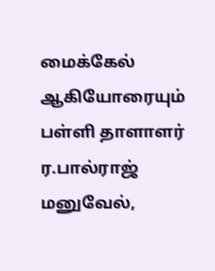மைக்கேல் ஆகியோரையும் பள்ளி தாளாளர் ர.பால்ராஜ் மனுவேல்,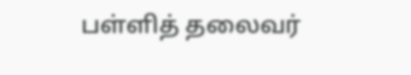பள்ளித் தலைவர்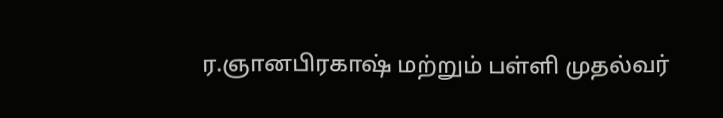ர.ஞானபிரகாஷ் மற்றும் பள்ளி முதல்வர்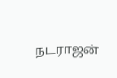நடராஜன்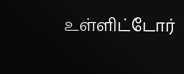உள்ளிட்டோர்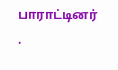பாராட்டினர் .